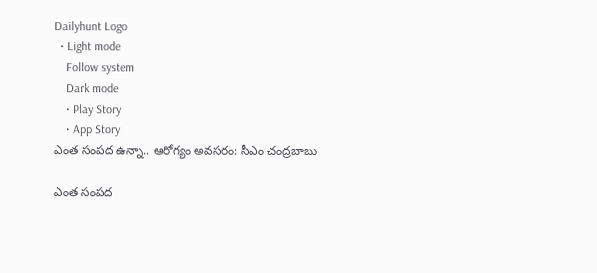Dailyhunt Logo
  • Light mode
    Follow system
    Dark mode
    • Play Story
    • App Story
ఎంత సంపద ఉన్నా.. ఆరోగ్యం అవసరం: సీఎం చంద్రబాబు

ఎంత సంపద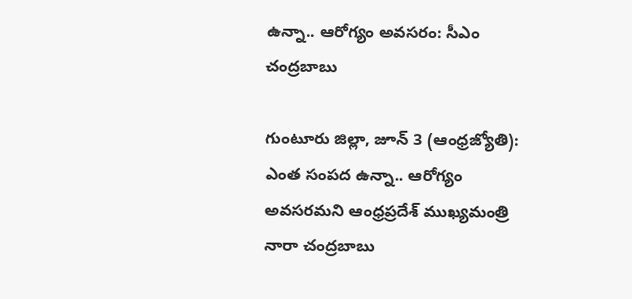ఉన్నా.. ఆరోగ్యం అవసరం: సీఎం చంద్రబాబు

గుంటూరు జిల్లా, జూన్ 3 (ఆంధ్రజ్యోతి): ఎంత సంపద ఉన్నా.. ఆరోగ్యం అవసరమని ఆంధ్రప్రదేశ్ ముఖ్యమంత్రి నారా చంద్రబాబు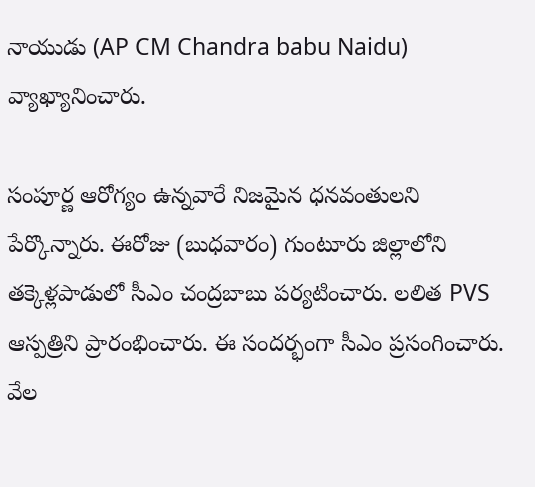నాయుడు (AP CM Chandra babu Naidu) వ్యాఖ్యానించారు.

సంపూర్ణ ఆరోగ్యం ఉన్నవారే నిజమైన ధనవంతులని పేర్కొన్నారు. ఈరోజు (బుధవారం) గుంటూరు జిల్లాలోని తక్కెళ్లపాడులో సీఎం చంద్రబాబు పర్యటించారు. లలిత PVS ఆస్పత్రిని ప్రారంభించారు. ఈ సందర్భంగా సీఎం ప్రసంగించారు. వేల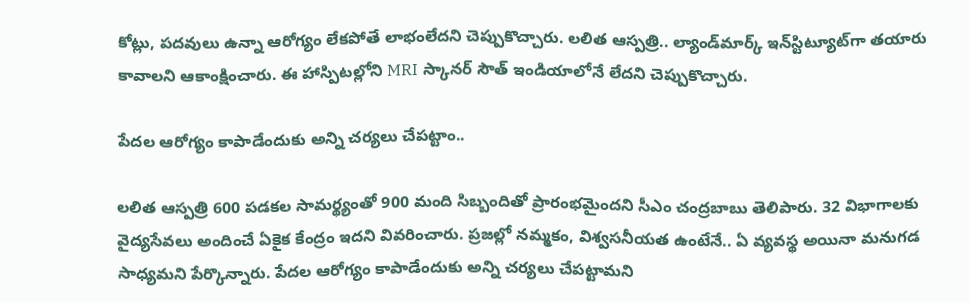కోట్లు, పదవులు ఉన్నా ఆరోగ్యం లేకపోతే లాభంలేదని చెప్పుకొచ్చారు. లలిత ఆస్పత్రి.. ల్యాండ్‌మార్క్‌ ఇన్‌స్టిట్యూట్‌గా తయారు కావాలని ఆకాంక్షించారు. ఈ హాస్పిటల్లోని MRI స్కానర్ సౌత్ ఇండియాలోనే లేదని చెప్పుకొచ్చారు.

పేదల ఆరోగ్యం కాపాడేందుకు అన్ని చర్యలు చేపట్టాం..

లలిత ఆస్పత్రి 600 పడకల సామర్థ్యంతో 900 మంది సిబ్బందితో ప్రారంభమైందని సీఎం చంద్రబాబు తెలిపారు. 32 విభాగాలకు వైద్యసేవలు అందించే ఏకైక కేంద్రం ఇదని వివరించారు. ప్రజల్లో నమ్మకం, విశ్వసనీయత ఉంటేనే.. ఏ వ్యవస్థ అయినా మనుగడ సాధ్యమని పేర్కొన్నారు. పేదల ఆరోగ్యం కాపాడేందుకు అన్ని చర్యలు చేపట్టామని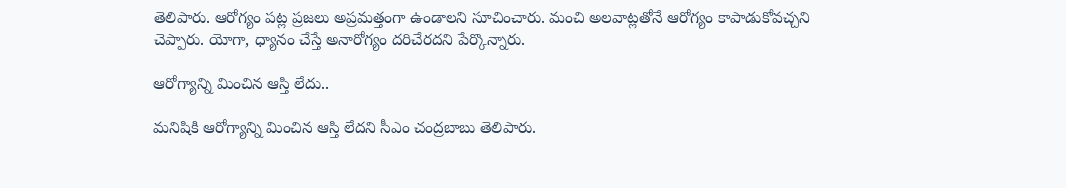తెలిపారు. ఆరోగ్యం పట్ల ప్రజలు అప్రమత్తంగా ఉండాలని సూచించారు. మంచి అలవాట్లతోనే ఆరోగ్యం కాపాడుకోవచ్చని చెప్పారు. యోగా, ధ్యానం చేస్తే అనారోగ్యం దరిచేరదని పేర్కొన్నారు.

ఆరోగ్యాన్ని మించిన ఆస్తి లేదు..

మనిషికి ఆరోగ్యాన్ని మించిన ఆస్తి లేదని సీఎం చంద్రబాబు తెలిపారు.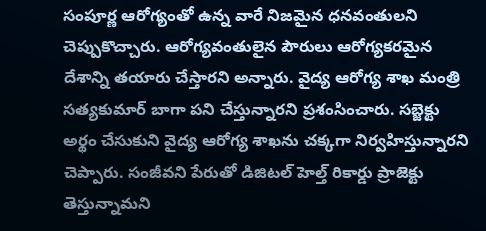సంపూర్ణ ఆరోగ్యంతో ఉన్న వారే నిజమైన ధనవంతులని చెప్పుకొచ్చారు. ఆరోగ్యవంతులైన పౌరులు ఆరోగ్యకరమైన దేశాన్ని తయారు చేస్తారని అన్నారు. వైద్య ఆరోగ్య శాఖ మంత్రి సత్యకుమార్ బాగా పని చేస్తున్నారని ప్రశంసించారు. సబ్జెక్టు అర్థం చేసుకుని వైద్య ఆరోగ్య శాఖను చక్కగా నిర్వహిస్తున్నారని చెప్పారు. సంజీవని పేరుతో డిజిటల్ హెల్త్ రికార్డు ప్రాజెక్టు తెస్తున్నామని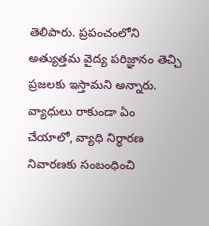తెలిపారు. ప్రపంచంలోని అత్యుత్తమ వైద్య పరిజ్ఞానం తెచ్చి ప్రజలకు ఇస్తామని అన్నారు. వ్యాధులు రాకుండా ఏం చేయాలో, వ్యాధి నిర్ధారణ నివారణకు సంబంధించి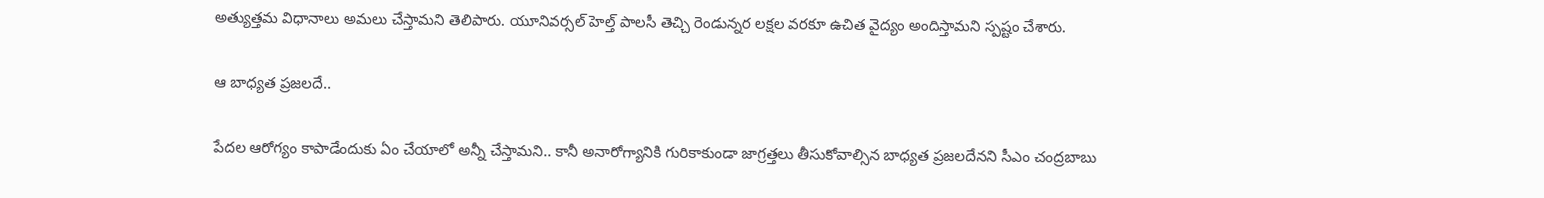అత్యుత్తమ విధానాలు అమలు చేస్తామని తెలిపారు. యూనివర్సల్ హెల్త్ పాలసీ తెచ్చి రెండున్నర లక్షల వరకూ ఉచిత వైద్యం అందిస్తామని స్పష్టం చేశారు.

ఆ బాధ్యత ప్రజలదే..

పేదల ఆరోగ్యం కాపాడేందుకు ఏం చేయాలో అన్నీ చేస్తామని.. కానీ అనారోగ్యానికి గురికాకుండా జాగ్రత్తలు తీసుకోవాల్సిన బాధ్యత ప్రజలదేనని సీఎం చంద్రబాబు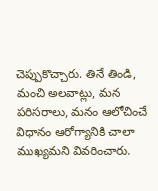చెప్పుకొచ్చారు. తినే తిండి, మంచి అలవాట్లు, మన పరిసరాలు, మనం ఆలోచించే విధానం ఆరోగ్యానికి చాలా ముఖ్యమని వివరించారు.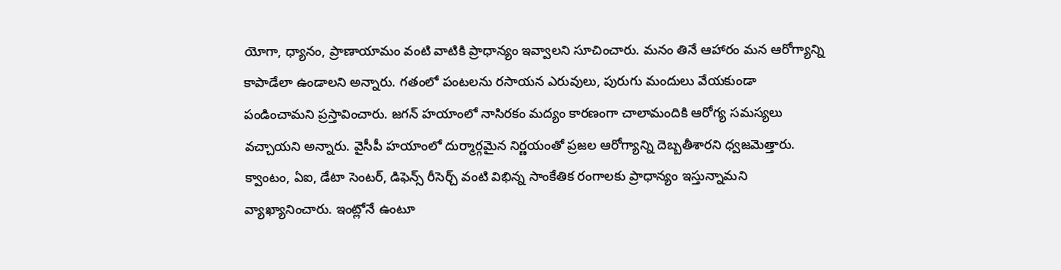యోగా, ధ్యానం, ప్రాణాయామం వంటి వాటికి ప్రాధాన్యం ఇవ్వాలని సూచించారు. మనం తినే ఆహారం మన ఆరోగ్యాన్ని కాపాడేలా ఉండాలని అన్నారు. గతంలో పంటలను రసాయన ఎరువులు, పురుగు మందులు వేయకుండా పండించామని ప్రస్తావించారు. జగన్ హయాంలో నాసిరకం మద్యం కారణంగా చాలామందికి ఆరోగ్య సమస్యలు వచ్చాయని అన్నారు. వైసీపీ హయాంలో దుర్మార్గమైన నిర్ణయంతో ప్రజల ఆరోగ్యాన్ని దెబ్బతీశారని ధ్వజమెత్తారు. క్వాంటం, ఏఐ, డేటా సెంటర్, డిఫెన్స్ రీసెర్చ్ వంటి విభిన్న సాంకేతిక రంగాలకు ప్రాధాన్యం ఇస్తున్నామని వ్యాఖ్యానించారు. ఇంట్లోనే ఉంటూ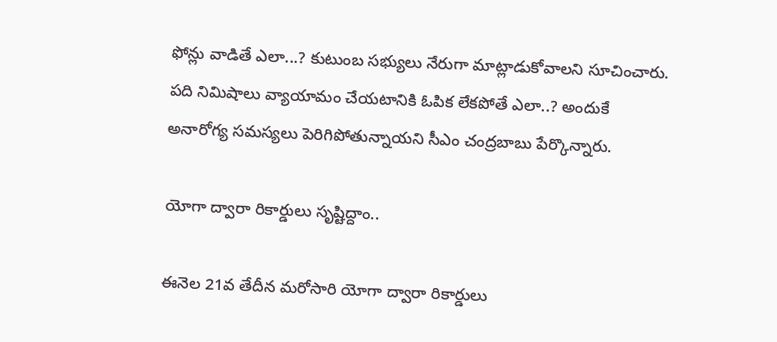ఫోన్లు వాడితే ఎలా...? కుటుంబ సభ్యులు నేరుగా మాట్లాడుకోవాలని సూచించారు. పది నిమిషాలు వ్యాయామం చేయటానికి ఓపిక లేకపోతే ఎలా..? అందుకే అనారోగ్య సమస్యలు పెరిగిపోతున్నాయని సీఎం చంద్రబాబు పేర్కొన్నారు.

యోగా ద్వారా రికార్డులు సృష్టిద్దాం..

ఈనెల 21వ తేదీన మరోసారి యోగా ద్వారా రికార్డులు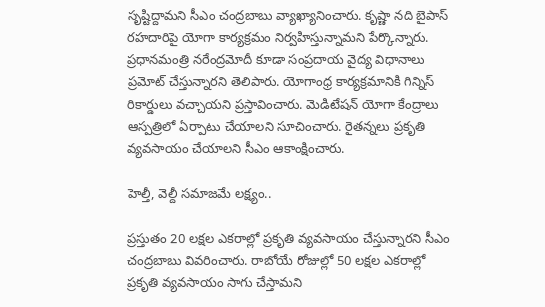సృష్టిద్దామని సీఎం చంద్రబాబు వ్యాఖ్యానించారు. కృష్ణా నది బైపాస్ రహదారిపై యోగా కార్యక్రమం నిర్వహిస్తున్నామని పేర్కొన్నారు. ప్రధానమంత్రి నరేంద్రమోదీ కూడా సంప్రదాయ వైద్య విధానాలు ప్రమోట్ చేస్తున్నారని తెలిపారు. యోగాంధ్ర కార్యక్రమానికి గిన్నిస్ రికార్డులు వచ్చాయని ప్రస్తావించారు. మెడిటేషన్ యోగా కేంద్రాలు ఆస్పత్రిలో ఏర్పాటు చేయాలని సూచించారు. రైతన్నలు ప్రకృతి వ్యవసాయం చేయాలని సీఎం ఆకాంక్షించారు.

హెల్తీ, వెల్దీ సమాజమే లక్ష్యం..

ప్రస్తుతం 20 లక్షల ఎకరాల్లో ప్రకృతి వ్యవసాయం చేస్తున్నారని సీఎం చంద్రబాబు వివరించారు. రాబోయే రోజుల్లో 50 లక్షల ఎకరాల్లో ప్రకృతి వ్యవసాయం సాగు చేస్తామని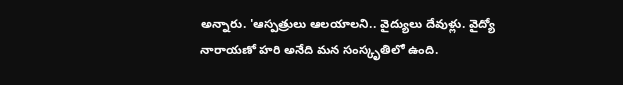అన్నారు. 'ఆస్పత్రులు ఆలయాలని.. వైద్యులు దేవుళ్లు. వైద్యో నారాయణో హరి అనేది మన సంస్కృతిలో ఉంది.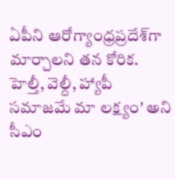ఏపీని ఆరోగ్యాంధ్రప్రదేశ్‌గా మార్చాలని తన కోరిక. హెల్తీ, వెల్దీ, హ్యాపీ సమాజమే మా లక్ష్యం' అని సీఎం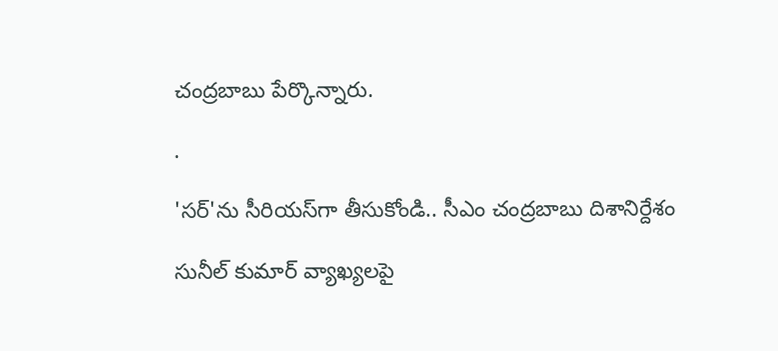చంద్రబాబు పేర్కొన్నారు.

.

'సర్‌'ను సీరియస్‌గా తీసుకోండి.. సీఎం చంద్రబాబు దిశానిర్దేశం

సునీల్ కుమార్ వ్యాఖ్యలపై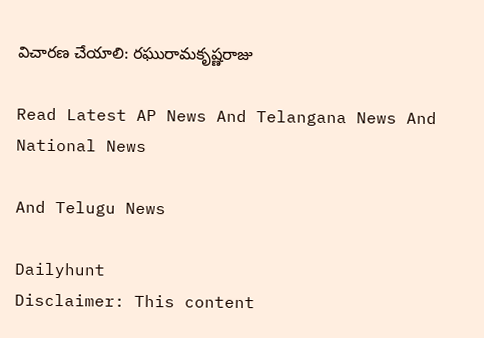విచారణ చేయాలి: రఘురామకృష్ణరాజు

Read Latest AP News And Telangana News And National News

And Telugu News

Dailyhunt
Disclaimer: This content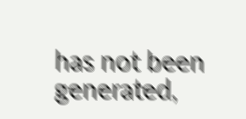has not been generated,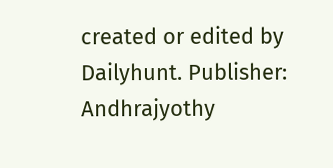created or edited by Dailyhunt. Publisher: Andhrajyothy